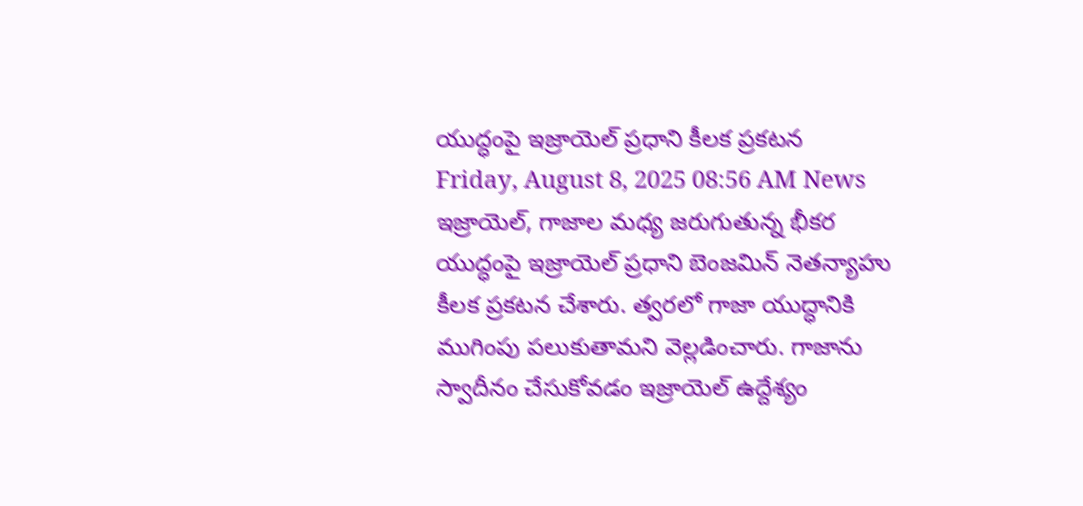యుద్ధంపై ఇజ్రాయెల్ ప్రధాని కీలక ప్రకటన
Friday, August 8, 2025 08:56 AM News
ఇజ్రాయెల్, గాజాల మధ్య జరుగుతున్న భీకర యుద్ధంపై ఇజ్రాయెల్ ప్రధాని బెంజమిన్ నెతన్యాహు కీలక ప్రకటన చేశారు. త్వరలో గాజా యుద్ధానికి ముగింపు పలుకుతామని వెల్లడించారు. గాజాను స్వాదీనం చేసుకోవడం ఇజ్రాయెల్ ఉద్దేశ్యం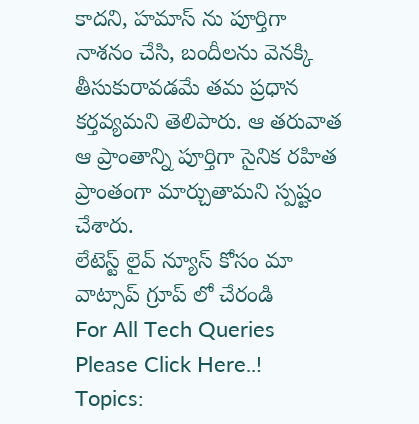కాదని, హమాస్ ను పూర్తిగా నాశనం చేసి, బందీలను వెనక్కి తీసుకురావడమే తమ ప్రధాన కర్తవ్యమని తెలిపారు. ఆ తరువాత ఆ ప్రాంతాన్ని పూర్తిగా సైనిక రహిత ప్రాంతంగా మార్చుతామని స్పష్టం చేశారు.
లేటెస్ట్ లైవ్ న్యూస్ కోసం మా వాట్సాప్ గ్రూప్ లో చేరండి
For All Tech Queries Please Click Here..!
Topics: